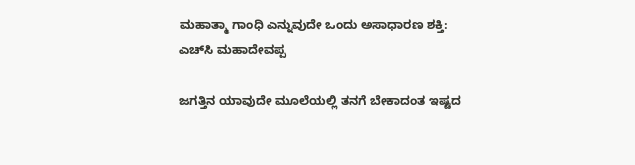ಮಹಾತ್ಮಾ ಗಾಂಧಿ ಎನ್ನುವುದೇ ಒಂದು ಅಸಾಧಾರಣ ಶಕ್ತಿ: ಎಚ್‌ಸಿ ಮಹಾದೇವಪ್ಪ

ಜಗತ್ತಿನ ಯಾವುದೇ ಮೂಲೆಯಲ್ಲಿ ತನಗೆ ಬೇಕಾದಂತ ಇಷ್ಟದ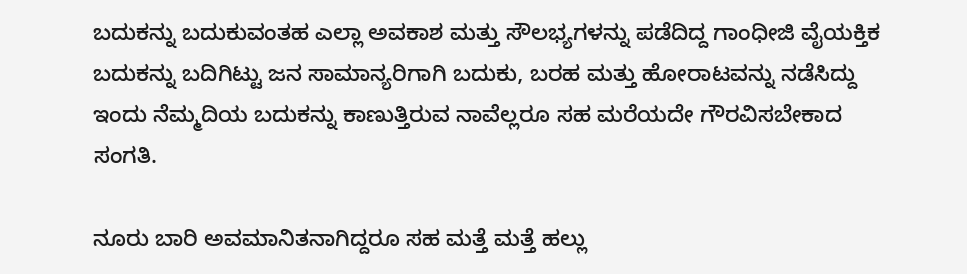ಬದುಕನ್ನು ಬದುಕುವಂತಹ ಎಲ್ಲಾ ಅವಕಾಶ ಮತ್ತು ಸೌಲಭ್ಯಗಳನ್ನು ಪಡೆದಿದ್ದ ಗಾಂಧೀಜಿ ವೈಯಕ್ತಿಕ ಬದುಕನ್ನು ಬದಿಗಿಟ್ಟು ಜನ ಸಾಮಾನ್ಯರಿಗಾಗಿ ಬದುಕು, ಬರಹ ಮತ್ತು ಹೋರಾಟವನ್ನು ನಡೆಸಿದ್ದು ಇಂದು ನೆಮ್ಮದಿಯ ಬದುಕನ್ನು ಕಾಣುತ್ತಿರುವ ನಾವೆಲ್ಲರೂ ಸಹ ಮರೆಯದೇ ಗೌರವಿಸಬೇಕಾದ ಸಂಗತಿ.

ನೂರು ಬಾರಿ ಅವಮಾನಿತನಾಗಿದ್ದರೂ ಸಹ ಮತ್ತೆ ಮತ್ತೆ ಹಲ್ಲು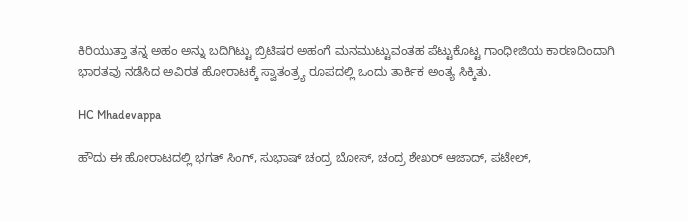ಕಿರಿಯುತ್ತಾ ತನ್ನ ಅಹಂ ಅನ್ನು ಬದಿಗಿಟ್ಟು ಬ್ರಿಟಿಷರ ಅಹಂಗೆ ಮನಮುಟ್ಟುವಂತಹ ಪೆಟ್ಟುಕೊಟ್ಟ ಗಾಂಧೀಜಿಯ ಕಾರಣದಿಂದಾಗಿ ಭಾರತವು ನಡೆಸಿದ ಅವಿರತ ಹೋರಾಟಕ್ಕೆ ಸ್ವಾತಂತ್ರ್ಯ ರೂಪದಲ್ಲಿ ಒಂದು ತಾರ್ಕಿಕ ಅಂತ್ಯ ಸಿಕ್ಕಿತು.

HC Mhadevappa

ಹೌದು ಈ ಹೋರಾಟದಲ್ಲಿ ಭಗತ್ ಸಿಂಗ್, ಸುಭಾಷ್ ಚಂದ್ರ ಬೋಸ್, ಚಂದ್ರ ಶೇಖರ್ ಆಜಾದ್, ಪಟೇಲ್,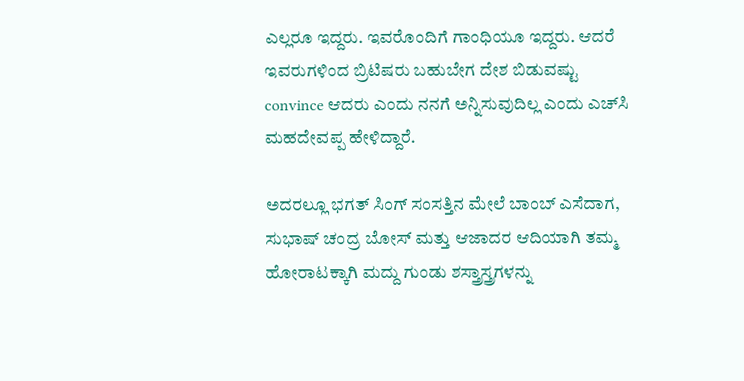ಎಲ್ಲರೂ ಇದ್ದರು. ಇವರೊಂದಿಗೆ ಗಾಂಧಿಯೂ ಇದ್ದರು. ಆದರೆ ಇವರುಗಳಿಂದ ಬ್ರಿಟಿಷರು ಬಹುಬೇಗ ದೇಶ ಬಿಡುವಷ್ಟು convince ಆದರು ಎಂದು ನನಗೆ ಅನ್ನಿಸುವುದಿಲ್ಲ ಎಂದು ಎಚ್‌ಸಿ ಮಹದೇವಪ್ಪ ಹೇಳಿದ್ದಾರೆ.

ಅದರಲ್ಲೂ ಭಗತ್ ಸಿಂಗ್ ಸಂಸತ್ತಿನ ಮೇಲೆ ಬಾಂಬ್ ಎಸೆದಾಗ, ಸುಭಾಷ್ ಚಂದ್ರ ಬೋಸ್ ಮತ್ತು ಆಜಾದರ ಆದಿಯಾಗಿ ತಮ್ಮ ಹೋರಾಟಕ್ಕಾಗಿ ಮದ್ದು ಗುಂಡು ಶಸ್ತ್ರಾಸ್ತ್ರಗಳನ್ನು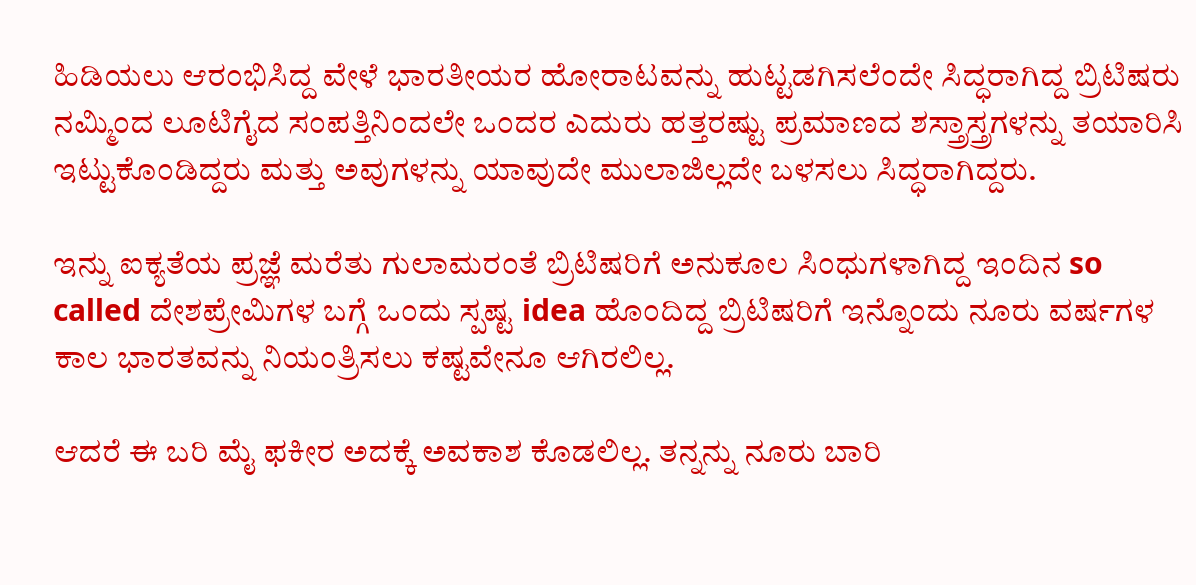ಹಿಡಿಯಲು ಆರಂಭಿಸಿದ್ದ ವೇಳೆ ಭಾರತೀಯರ ಹೋರಾಟವನ್ನು ಹುಟ್ಟಡಗಿಸಲೆಂದೇ ಸಿದ್ಧರಾಗಿದ್ದ ಬ್ರಿಟಿಷರು ನಮ್ಮಿಂದ ಲೂಟಿಗೈದ ಸಂಪತ್ತಿನಿಂದಲೇ ಒಂದರ ಎದುರು ಹತ್ತರಷ್ಟು ಪ್ರಮಾಣದ ಶಸ್ತ್ರಾಸ್ತ್ರಗಳನ್ನು ತಯಾರಿಸಿ ಇಟ್ಟುಕೊಂಡಿದ್ದರು ಮತ್ತು ಅವುಗಳನ್ನು ಯಾವುದೇ ಮುಲಾಜಿಲ್ಲದೇ ಬಳಸಲು ಸಿದ್ಧರಾಗಿದ್ದರು.

ಇನ್ನು ಐಕ್ಯತೆಯ ಪ್ರಜ್ಞೆ ಮರೆತು ಗುಲಾಮರಂತೆ ಬ್ರಿಟಿಷರಿಗೆ ಅನುಕೂಲ ಸಿಂಧುಗಳಾಗಿದ್ದ ಇಂದಿನ so called ದೇಶಪ್ರೇಮಿಗಳ ಬಗ್ಗೆ ಒಂದು ಸ್ಪಷ್ಟ idea ಹೊಂದಿದ್ದ ಬ್ರಿಟಿಷರಿಗೆ ಇನ್ನೊಂದು ನೂರು ವರ್ಷಗಳ ಕಾಲ ಭಾರತವನ್ನು ನಿಯಂತ್ರಿಸಲು ಕಷ್ಟವೇನೂ ಆಗಿರಲಿಲ್ಲ.

ಆದರೆ ಈ ಬರಿ ಮೈ ಫಕೀರ ಅದಕ್ಕೆ ಅವಕಾಶ ಕೊಡಲಿಲ್ಲ. ತನ್ನನ್ನು ನೂರು ಬಾರಿ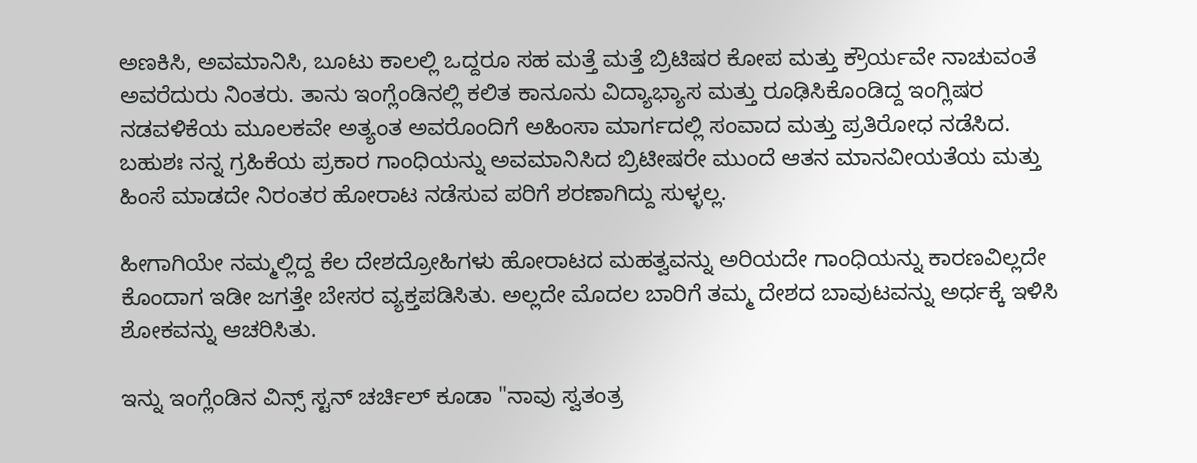ಅಣಕಿಸಿ, ಅವಮಾನಿಸಿ, ಬೂಟು ಕಾಲಲ್ಲಿ ಒದ್ದರೂ ಸಹ ಮತ್ತೆ ಮತ್ತೆ ಬ್ರಿಟಿಷರ ಕೋಪ ಮತ್ತು ಕ್ರೌರ್ಯವೇ ನಾಚುವಂತೆ ಅವರೆದುರು ನಿಂತರು. ತಾನು ಇಂಗ್ಲೆಂಡಿನಲ್ಲಿ ಕಲಿತ ಕಾನೂನು ವಿದ್ಯಾಭ್ಯಾಸ ಮತ್ತು ರೂಢಿಸಿಕೊಂಡಿದ್ದ ಇಂಗ್ಲಿಷರ ನಡವಳಿಕೆಯ ಮೂಲಕವೇ ಅತ್ಯಂತ ಅವರೊಂದಿಗೆ ಅಹಿಂಸಾ ಮಾರ್ಗದಲ್ಲಿ ಸಂವಾದ ಮತ್ತು ಪ್ರತಿರೋಧ ನಡೆಸಿದ. ಬಹುಶಃ ನನ್ನ ಗ್ರಹಿಕೆಯ ಪ್ರಕಾರ ಗಾಂಧಿಯನ್ನು ಅವಮಾನಿಸಿದ ಬ್ರಿಟೀಷರೇ ಮುಂದೆ ಆತನ ಮಾನವೀಯತೆಯ ಮತ್ತು ಹಿಂಸೆ ಮಾಡದೇ ನಿರಂತರ ಹೋರಾಟ ನಡೆಸುವ ಪರಿಗೆ ಶರಣಾಗಿದ್ದು ಸುಳ್ಳಲ್ಲ.

ಹೀಗಾಗಿಯೇ ನಮ್ಮಲ್ಲಿದ್ದ ಕೆಲ ದೇಶದ್ರೋಹಿಗಳು ಹೋರಾಟದ ಮಹತ್ವವನ್ನು ಅರಿಯದೇ ಗಾಂಧಿಯನ್ನು ಕಾರಣವಿಲ್ಲದೇ ಕೊಂದಾಗ ಇಡೀ ಜಗತ್ತೇ ಬೇಸರ ವ್ಯಕ್ತಪಡಿಸಿತು. ಅಲ್ಲದೇ ಮೊದಲ ಬಾರಿಗೆ ತಮ್ಮ ದೇಶದ ಬಾವುಟವನ್ನು ಅರ್ಧಕ್ಕೆ ಇಳಿಸಿ ಶೋಕವನ್ನು ಆಚರಿಸಿತು.

ಇನ್ನು ಇಂಗ್ಲೆಂಡಿನ ವಿನ್ಸ್ ಸ್ಟನ್ ಚರ್ಚಿಲ್ ಕೂಡಾ "ನಾವು ಸ್ವತಂತ್ರ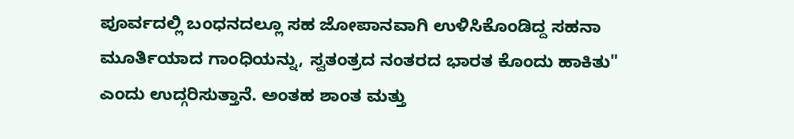ಪೂರ್ವದಲ್ಲಿ ಬಂಧನದಲ್ಲೂ ಸಹ ಜೋಪಾನವಾಗಿ ಉಳಿಸಿಕೊಂಡಿದ್ದ ಸಹನಾ ಮೂರ್ತಿಯಾದ ಗಾಂಧಿಯನ್ನು, ಸ್ವತಂತ್ರದ ನಂತರದ ಭಾರತ ಕೊಂದು ಹಾಕಿತು" ಎಂದು ಉದ್ಗರಿಸುತ್ತಾನೆ. ಅಂತಹ ಶಾಂತ ಮತ್ತು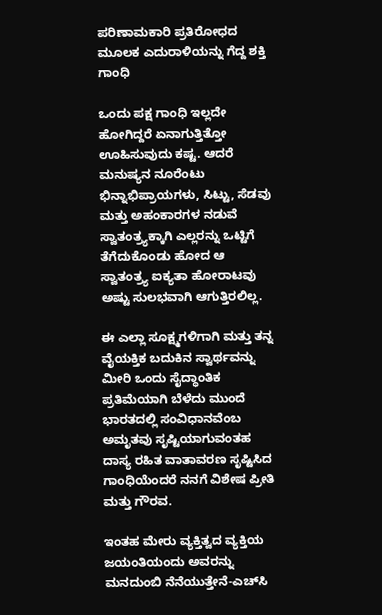ಪರಿಣಾಮಕಾರಿ ಪ್ರತಿರೋಧದ ಮೂಲಕ ಎದುರಾಳಿಯನ್ನು ಗೆದ್ದ ಶಕ್ತಿ ಗಾಂಧಿ

ಒಂದು ಪಕ್ಷ ಗಾಂಧಿ ಇಲ್ಲದೇ ಹೋಗಿದ್ದರೆ ಏನಾಗುತ್ತಿತ್ತೋ ಊಹಿಸುವುದು ಕಷ್ಟ. ಆದರೆ ಮನುಷ್ಯನ ನೂರೆಂಟು ಭಿನ್ನಾಭಿಪ್ರಾಯಗಳು, ಸಿಟ್ಟು, ಸೆಡವು ಮತ್ತು ಅಹಂಕಾರಗಳ ನಡುವೆ ಸ್ವಾತಂತ್ರ್ಯಕ್ಕಾಗಿ ಎಲ್ಲರನ್ನು ಒಟ್ಟಿಗೆ ತೆಗೆದುಕೊಂಡು ಹೋದ ಆ ಸ್ವಾತಂತ್ರ್ಯ ಐಕ್ಯತಾ ಹೋರಾಟವು ಅಷ್ಟು ಸುಲಭವಾಗಿ ಆಗುತ್ತಿರಲಿಲ್ಲ.

ಈ ಎಲ್ಲಾ ಸೂಕ್ಷ್ಮಗಳಿಗಾಗಿ ಮತ್ತು ತನ್ನ ವೈಯಕ್ತಿಕ ಬದುಕಿನ ಸ್ವಾರ್ಥವನ್ನು ಮೀರಿ ಒಂದು ಸೈದ್ಧಾಂತಿಕ ಪ್ರತಿಮೆಯಾಗಿ ಬೆಳೆದು ಮುಂದೆ ಭಾರತದಲ್ಲಿ ಸಂವಿಧಾನವೆಂಬ ಅಮೃತವು ಸೃಷ್ಟಿಯಾಗುವಂತಹ ದಾಸ್ಯ ರಹಿತ ವಾತಾವರಣ ಸೃಷ್ಟಿಸಿದ ಗಾಂಧಿಯೆಂದರೆ ನನಗೆ ವಿಶೇಷ ಪ್ರೀತಿ ಮತ್ತು ಗೌರವ.

ಇಂತಹ ಮೇರು ವ್ಯಕ್ತಿತ್ವದ ವ್ಯಕ್ತಿಯ ಜಯಂತಿಯಂದು ಅವರನ್ನು ಮನದುಂಬಿ ನೆನೆಯುತ್ತೇನೆ-ಎಚ್‌ಸಿ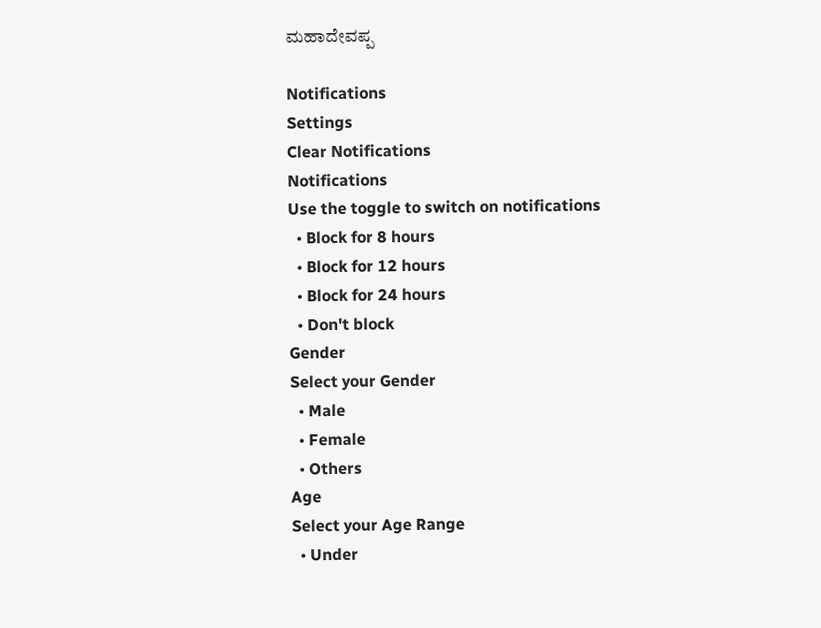ಮಹಾದೇವಪ್ಪ

Notifications
Settings
Clear Notifications
Notifications
Use the toggle to switch on notifications
  • Block for 8 hours
  • Block for 12 hours
  • Block for 24 hours
  • Don't block
Gender
Select your Gender
  • Male
  • Female
  • Others
Age
Select your Age Range
  • Under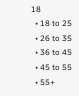18
  • 18 to 25
  • 26 to 35
  • 36 to 45
  • 45 to 55
  • 55+